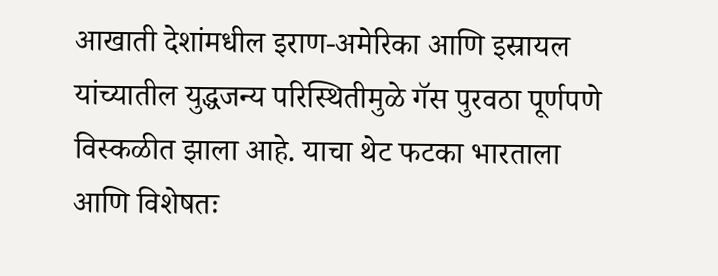आखाती देशांमधील इराण-अमेरिका आणि इस्रायल यांच्यातील युद्धजन्य परिस्थितीमुळे गॅस पुरवठा पूर्णपणे विस्कळीत झाला आहे. याचा थेट फटका भारताला आणि विशेषतः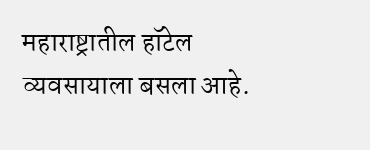महाराष्ट्रातील हॉटेल व्यवसायाला बसला आहे.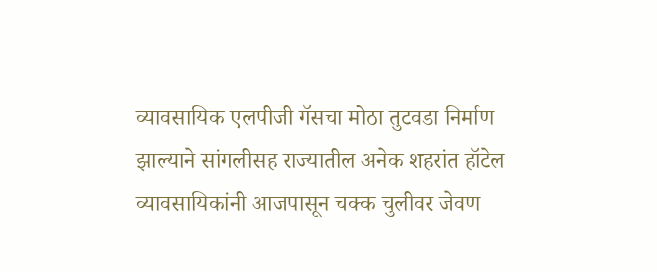व्यावसायिक एलपीजी गॅसचा मोठा तुटवडा निर्माण झाल्याने सांगलीसह राज्यातील अनेक शहरांत हॉटेल व्यावसायिकांनी आजपासून चक्क चुलीवर जेवण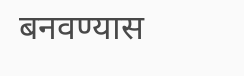बनवण्यास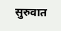सुरुवात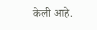केली आहे.